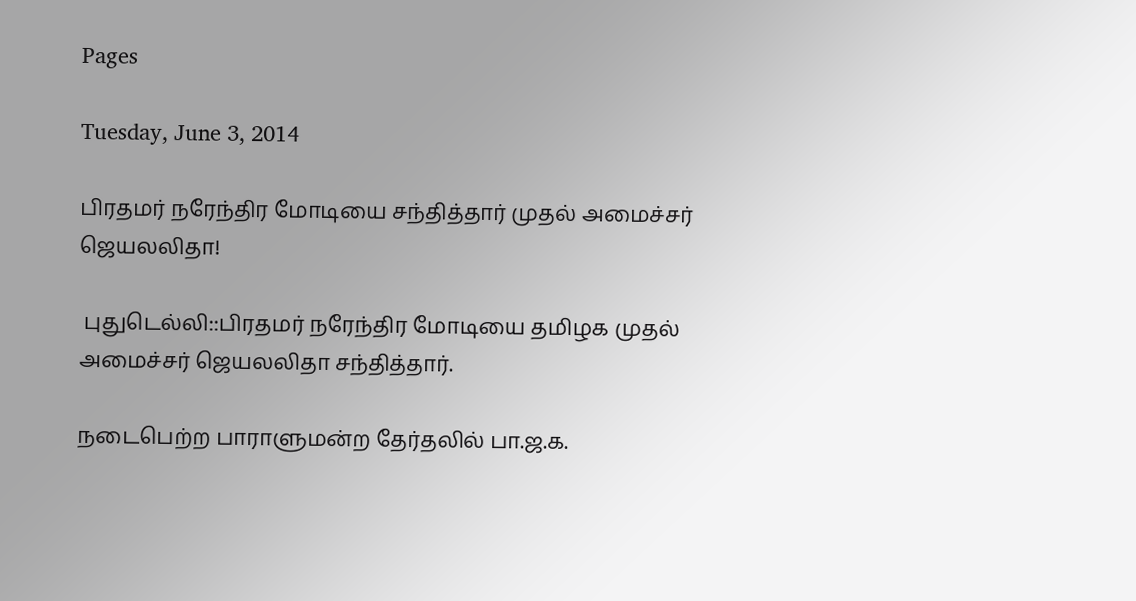Pages

Tuesday, June 3, 2014

பிரதமர் நரேந்திர மோடியை சந்தித்தார் முதல் அமைச்சர் ஜெயலலிதா!

 புதுடெல்லி::பிரதமர் நரேந்திர மோடியை தமிழக முதல் அமைச்சர் ஜெயலலிதா சந்தித்தார்.

நடைபெற்ற பாராளுமன்ற தேர்தலில் பா.ஜ.க.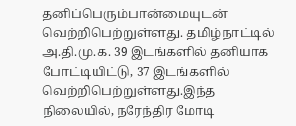தனிப்பெரும்பான்மையுடன் வெற்றிபெற்றுள்ளது. தமிழ்நாட்டில் அ.தி.மு.க. 39 இடங்களில் தனியாக போட்டியிட்டு, 37 இடங்களில் வெற்றிபெற்றுள்ளது.இந்த நிலையில், நரேந்திர மோடி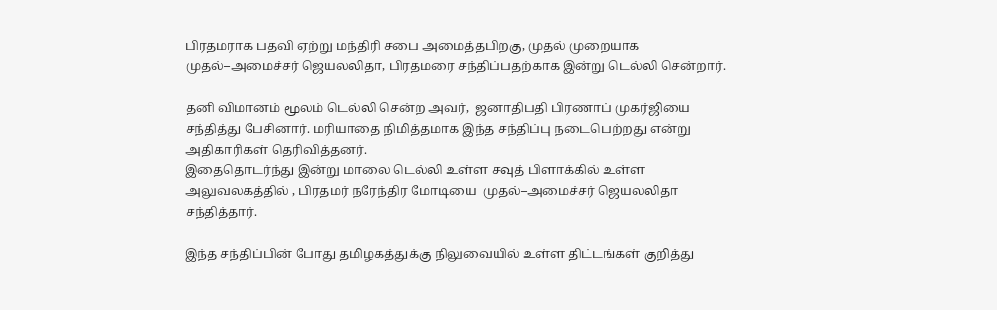பிரதமராக பதவி ஏற்று மந்திரி சபை அமைத்தபிறகு, முதல் முறையாக முதல்–அமைச்சர் ஜெயலலிதா, பிரதமரை சந்திப்பதற்காக இன்று டெல்லி சென்றார்.

தனி விமானம் மூலம் டெல்லி சென்ற அவர்,  ஜனாதிபதி பிரணாப் முகர்ஜியை சந்தித்து பேசினார். மரியாதை நிமித்தமாக இந்த சந்திப்பு நடைபெற்றது என்று அதிகாரிகள் தெரிவித்தனர்.
இதைதொடர்ந்து இன்று மாலை டெல்லி உள்ள சவுத் பிளாக்கில் உள்ள அலுவலகத்தில் , பிரதமர் நரேந்திர மோடியை  முதல்–அமைச்சர் ஜெயலலிதா  சந்தித்தார்.

இந்த சந்திப்பின் போது தமிழகத்துக்கு நிலுவையில் உள்ள திட்டங்கள் குறித்து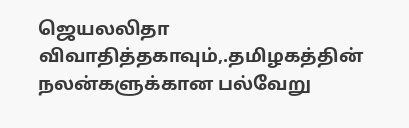ஜெயலலிதா விவாதித்தகாவும்,.தமிழகத்தின் நலன்களுக்கான பல்வேறு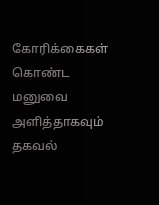கோரிக்கைகள் கொண்ட மனுவை அளித்தாகவும் தகவல்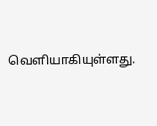வெளியாகியுள்ளது.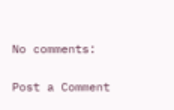No comments:

Post a Comment